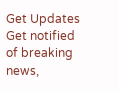Get Updates
Get notified of breaking news,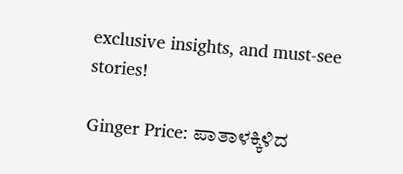exclusive insights, and must-see stories!

Ginger Price: ಪಾತಾಳಕ್ಕಿಳಿದ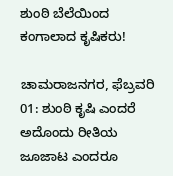ಶುಂಠಿ ಬೆಲೆಯಿಂದ ಕಂಗಾಲಾದ ಕೃಷಿಕರು!

ಚಾಮರಾಜನಗರ, ಫೆಬ್ರವರಿ 01: ಶುಂಠಿ ಕೃಷಿ ಎಂದರೆ ಅದೊಂದು ರೀತಿಯ ಜೂಜಾಟ ಎಂದರೂ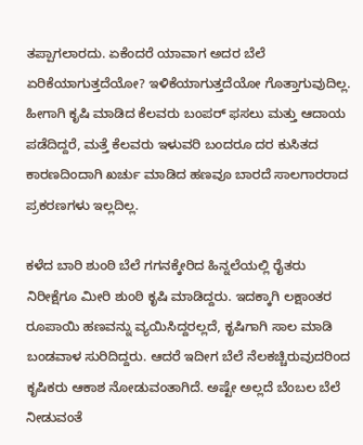ತಪ್ಪಾಗಲಾರದು. ಏಕೆಂದರೆ ಯಾವಾಗ ಅದರ ಬೆಲೆ ಏರಿಕೆಯಾಗುತ್ತದೆಯೋ? ಇಳಿಕೆಯಾಗುತ್ತದೆಯೋ ಗೊತ್ತಾಗುವುದಿಲ್ಲ. ಹೀಗಾಗಿ ಕೃಷಿ ಮಾಡಿದ ಕೆಲವರು ಬಂಪರ್ ಫಸಲು ಮತ್ತು ಆದಾಯ ಪಡೆದಿದ್ದರೆ, ಮತ್ತೆ ಕೆಲವರು ಇಳುವರಿ ಬಂದರೂ ದರ ಕುಸಿತದ ಕಾರಣದಿಂದಾಗಿ ಖರ್ಚು ಮಾಡಿದ ಹಣವೂ ಬಾರದೆ ಸಾಲಗಾರರಾದ ಪ್ರಕರಣಗಳು ಇಲ್ಲದಿಲ್ಲ.

ಕಳೆದ ಬಾರಿ ಶುಂಠಿ ಬೆಲೆ ಗಗನಕ್ಕೇರಿದ ಹಿನ್ನಲೆಯಲ್ಲಿ ರೈತರು ನಿರೀಕ್ಷೆಗೂ ಮೀರಿ ಶುಂಠಿ ಕೃಷಿ ಮಾಡಿದ್ದರು. ಇದಕ್ಕಾಗಿ ಲಕ್ಷಾಂತರ ರೂಪಾಯಿ ಹಣವನ್ನು ವ್ಯಯಿಸಿದ್ದರಲ್ಲದೆ, ಕೃಷಿಗಾಗಿ ಸಾಲ ಮಾಡಿ ಬಂಡವಾಳ ಸುರಿದಿದ್ದರು. ಆದರೆ ಇದೀಗ ಬೆಲೆ ನೆಲಕಚ್ಚಿರುವುದರಿಂದ ಕೃಷಿಕರು ಆಕಾಶ ನೋಡುವಂತಾಗಿದೆ. ಅಷ್ಟೇ ಅಲ್ಲದೆ ಬೆಂಬಲ ಬೆಲೆ ನೀಡುವಂತೆ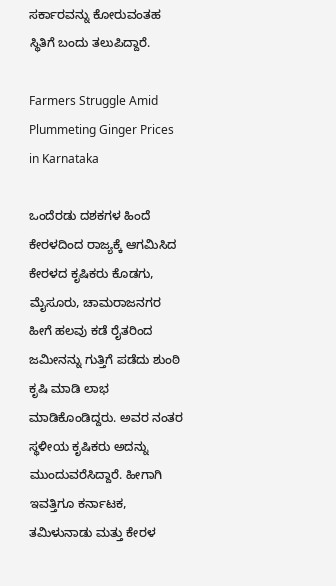ಸರ್ಕಾರವನ್ನು ಕೋರುವಂತಹ ಸ್ಥಿತಿಗೆ ಬಂದು ತಲುಪಿದ್ದಾರೆ.

Farmers Struggle Amid Plummeting Ginger Prices in Karnataka

ಒಂದೆರಡು ದಶಕಗಳ ಹಿಂದೆ ಕೇರಳದಿಂದ ರಾಜ್ಯಕ್ಕೆ ಆಗಮಿಸಿದ ಕೇರಳದ ಕೃಷಿಕರು ಕೊಡಗು, ಮೈಸೂರು, ಚಾಮರಾಜನಗರ ಹೀಗೆ ಹಲವು ಕಡೆ ರೈತರಿಂದ ಜಮೀನನ್ನು ಗುತ್ತಿಗೆ ಪಡೆದು ಶುಂಠಿ ಕೃಷಿ ಮಾಡಿ ಲಾಭ ಮಾಡಿಕೊಂಡಿದ್ದರು. ಅವರ ನಂತರ ಸ್ಥಳೀಯ ಕೃಷಿಕರು ಅದನ್ನು ಮುಂದುವರೆಸಿದ್ದಾರೆ. ಹೀಗಾಗಿ ಇವತ್ತಿಗೂ ಕರ್ನಾಟಕ, ತಮಿಳುನಾಡು ಮತ್ತು ಕೇರಳ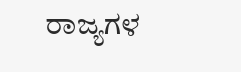ರಾಜ್ಯಗಳ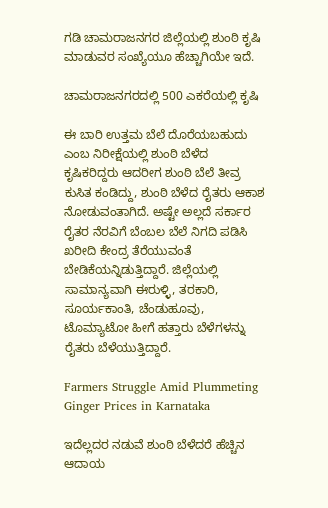ಗಡಿ ಚಾಮರಾಜನಗರ ಜಿಲ್ಲೆಯಲ್ಲಿ ಶುಂಠಿ ಕೃಷಿ ಮಾಡುವರ ಸಂಖ್ಯೆಯೂ ಹೆಚ್ಚಾಗಿಯೇ ಇದೆ.

ಚಾಮರಾಜನಗರದಲ್ಲಿ 500 ಎಕರೆಯಲ್ಲಿ ಕೃಷಿ

ಈ ಬಾರಿ ಉತ್ತಮ ಬೆಲೆ ದೊರೆಯಬಹುದು ಎಂಬ ನಿರೀಕ್ಷೆಯಲ್ಲಿ ಶುಂಠಿ ಬೆಳೆದ ಕೃಷಿಕರಿದ್ದರು ಆದರೀಗ ಶುಂಠಿ ಬೆಲೆ ತೀವ್ರ ಕುಸಿತ ಕಂಡಿದ್ದು, ಶುಂಠಿ ಬೆಳೆದ ರೈತರು ಆಕಾಶ ನೋಡುವಂತಾಗಿದೆ. ಅಷ್ಟೇ ಅಲ್ಲದೆ ಸರ್ಕಾರ ರೈತರ ನೆರವಿಗೆ ಬೆಂಬಲ ಬೆಲೆ ನಿಗದಿ ಪಡಿಸಿ ಖರೀದಿ ಕೇಂದ್ರ ತೆರೆಯುವಂತೆ ಬೇಡಿಕೆಯನ್ನಿಡುತ್ತಿದ್ದಾರೆ. ಜಿಲ್ಲೆಯಲ್ಲಿ ಸಾಮಾನ್ಯವಾಗಿ ಈರುಳ್ಳಿ, ತರಕಾರಿ, ಸೂರ್ಯಕಾಂತಿ, ಚೆಂಡುಹೂವು, ಟೊಮ್ಯಾಟೋ ಹೀಗೆ ಹತ್ತಾರು ಬೆಳೆಗಳನ್ನು ರೈತರು ಬೆಳೆಯುತ್ತಿದ್ದಾರೆ.

Farmers Struggle Amid Plummeting Ginger Prices in Karnataka

ಇದೆಲ್ಲದರ ನಡುವೆ ಶುಂಠಿ ಬೆಳೆದರೆ ಹೆಚ್ಚಿನ ಆದಾಯ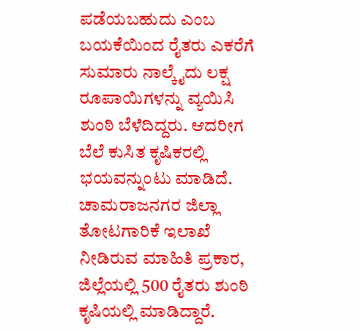ಪಡೆಯಬಹುದು ಎಂಬ ಬಯಕೆಯಿಂದ ರೈತರು ಎಕರೆಗೆ ಸುಮಾರು ನಾಲ್ಕೈದು ಲಕ್ಷ ರೂಪಾಯಿಗಳನ್ನು ವ್ಯಯಿಸಿ ಶುಂಠಿ ಬೆಳೆದಿದ್ದರು. ಆದರೀಗ ಬೆಲೆ ಕುಸಿತ ಕೃಷಿಕರಲ್ಲಿ ಭಯವನ್ನುಂಟು ಮಾಡಿದೆ. ಚಾಮರಾಜನಗರ ಜಿಲ್ಲಾ ತೋಟಗಾರಿಕೆ ಇಲಾಖೆ ನೀಡಿರುವ ಮಾಹಿತಿ ಪ್ರಕಾರ, ಜಿಲ್ಲೆಯಲ್ಲಿ 500 ರೈತರು ಶುಂಠಿ ಕೃಷಿಯಲ್ಲಿ ಮಾಡಿದ್ದಾರೆ.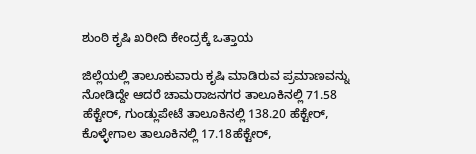ಶುಂಠಿ ಕೃಷಿ ಖರೀದಿ ಕೇಂದ್ರಕ್ಕೆ ಒತ್ತಾಯ

ಜಿಲ್ಲೆಯಲ್ಲಿ ತಾಲೂಕುವಾರು ಕೃಷಿ ಮಾಡಿರುವ ಪ್ರಮಾಣವನ್ನು ನೋಡಿದ್ದೇ ಆದರೆ ಚಾಮರಾಜನಗರ ತಾಲೂಕಿನಲ್ಲಿ 71.58 ಹೆಕ್ಟೇರ್, ಗುಂಡ್ಲುಪೇಟೆ ತಾಲೂಕಿನಲ್ಲಿ 138.20 ಹೆಕ್ಟೇರ್, ಕೊಳ್ಳೇಗಾಲ ತಾಲೂಕಿನಲ್ಲಿ 17.18ಹೆಕ್ಟೇರ್,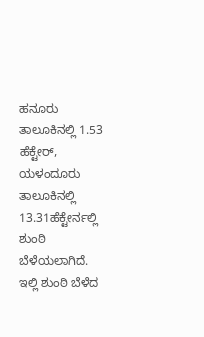ಹನೂರು ತಾಲೂಕಿನಲ್ಲಿ 1.53 ಹೆಕ್ಟೇರ್, ಯಳಂದೂರು ತಾಲೂಕಿನಲ್ಲಿ 13.31ಹೆಕ್ಟೇರ್ನಲ್ಲಿ ಶುಂಠಿ ಬೆಳೆಯಲಾಗಿದೆ. ಇಲ್ಲಿ ಶುಂಠಿ ಬೆಳೆದ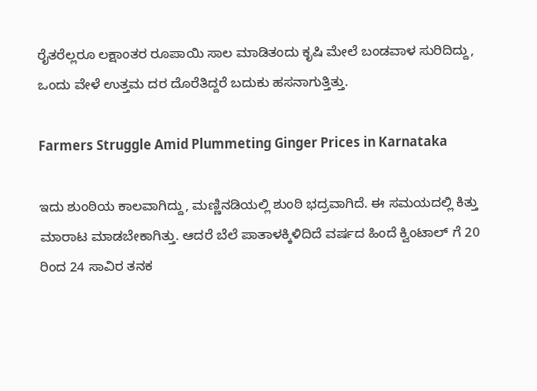ರೈತರೆಲ್ಲರೂ ಲಕ್ಷಾಂತರ ರೂಪಾಯಿ ಸಾಲ ಮಾಡಿತಂದು ಕೃಷಿ ಮೇಲೆ ಬಂಡವಾಳ ಸುರಿದಿದ್ದು, ಒಂದು ವೇಳೆ ಉತ್ತಮ ದರ ದೊರೆತಿದ್ದರೆ ಬದುಕು ಹಸನಾಗುತ್ತಿತ್ತು.

Farmers Struggle Amid Plummeting Ginger Prices in Karnataka

ಇದು ಶುಂಠಿಯ ಕಾಲವಾಗಿದ್ದು, ಮಣ್ಣಿನಡಿಯಲ್ಲಿ ಶುಂಠಿ ಭದ್ರವಾಗಿದೆ. ಈ ಸಮಯದಲ್ಲಿ ಕಿತ್ತು ಮಾರಾಟ ಮಾಡಬೇಕಾಗಿತ್ತು. ಆದರೆ ಬೆಲೆ ಪಾತಾಳಕ್ಕಿಳಿದಿದೆ ವರ್ಷದ ಹಿಂದೆ ಕ್ವಿಂಟಾಲ್ ಗೆ 20 ರಿಂದ 24 ಸಾವಿರ ತನಕ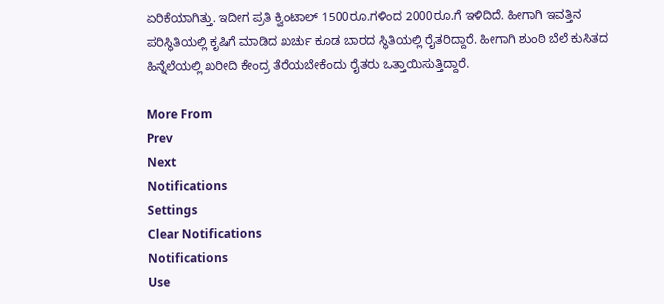ಏರಿಕೆಯಾಗಿತ್ತು. ಇದೀಗ ಪ್ರತಿ ಕ್ವಿಂಟಾಲ್ 1500ರೂ.ಗಳಿಂದ 2000ರೂ.ಗೆ ಇಳಿದಿದೆ. ಹೀಗಾಗಿ ಇವತ್ತಿನ ಪರಿಸ್ಥಿತಿಯಲ್ಲಿ ಕೃಷಿಗೆ ಮಾಡಿದ ಖರ್ಚು ಕೂಡ ಬಾರದ ಸ್ಥಿತಿಯಲ್ಲಿ ರೈತರಿದ್ದಾರೆ. ಹೀಗಾಗಿ ಶುಂಠಿ ಬೆಲೆ ಕುಸಿತದ ಹಿನ್ನೆಲೆಯಲ್ಲಿ ಖರೀದಿ ಕೇಂದ್ರ ತೆರೆಯಬೇಕೆಂದು ರೈತರು ಒತ್ತಾಯಿಸುತ್ತಿದ್ದಾರೆ.

More From
Prev
Next
Notifications
Settings
Clear Notifications
Notifications
Use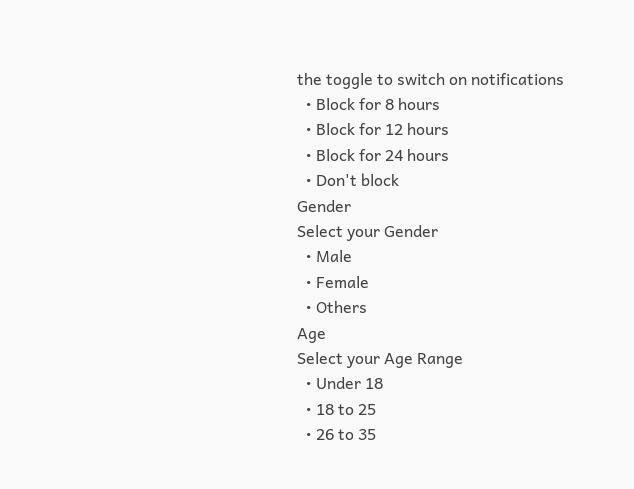the toggle to switch on notifications
  • Block for 8 hours
  • Block for 12 hours
  • Block for 24 hours
  • Don't block
Gender
Select your Gender
  • Male
  • Female
  • Others
Age
Select your Age Range
  • Under 18
  • 18 to 25
  • 26 to 35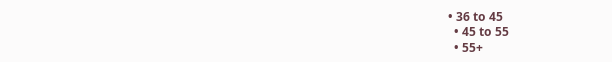• 36 to 45
  • 45 to 55
  • 55+